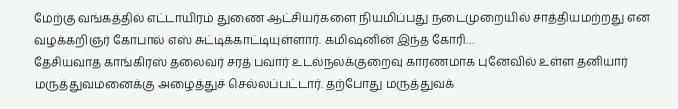மேற்கு வங்கத்தில் எட்டாயிரம் துணை ஆட்சியர்களை நியமிப்பது நடைமுறையில் சாத்தியமற்றது என வழக்கறிஞர் கோபால் எஸ் சுட்டிக்காட்டியுள்ளார். கமிஷனின் இந்த கோரி…
தேசியவாத காங்கிரஸ் தலைவர் சரத் பவார் உடல்நலக்குறைவு காரணமாக புனேவில் உள்ள தனியார் மருத்துவமனைக்கு அழைத்துச் செல்லப்பட்டார். தற்போது மருத்துவக்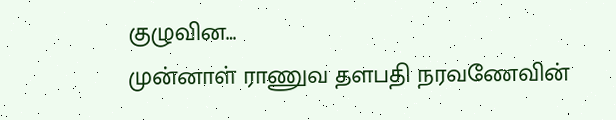குழுவின…
முன்னாள் ராணுவ தளபதி நரவணேவின்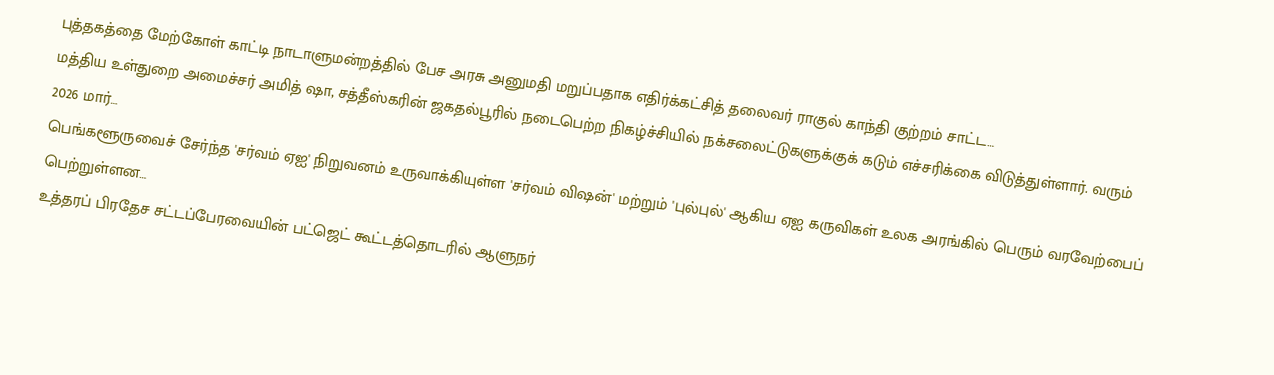புத்தகத்தை மேற்கோள் காட்டி நாடாளுமன்றத்தில் பேச அரசு அனுமதி மறுப்பதாக எதிர்க்கட்சித் தலைவர் ராகுல் காந்தி குற்றம் சாட்ட…
மத்திய உள்துறை அமைச்சர் அமித் ஷா, சத்தீஸ்கரின் ஜகதல்பூரில் நடைபெற்ற நிகழ்ச்சியில் நக்சலைட்டுகளுக்குக் கடும் எச்சரிக்கை விடுத்துள்ளார். வரும் 2026 மார்…
பெங்களூருவைச் சேர்ந்த 'சர்வம் ஏஐ' நிறுவனம் உருவாக்கியுள்ள 'சர்வம் விஷன்' மற்றும் 'புல்புல்' ஆகிய ஏஐ கருவிகள் உலக அரங்கில் பெரும் வரவேற்பைப் பெற்றுள்ளன…
உத்தரப் பிரதேச சட்டப்பேரவையின் பட்ஜெட் கூட்டத்தொடரில் ஆளுநர்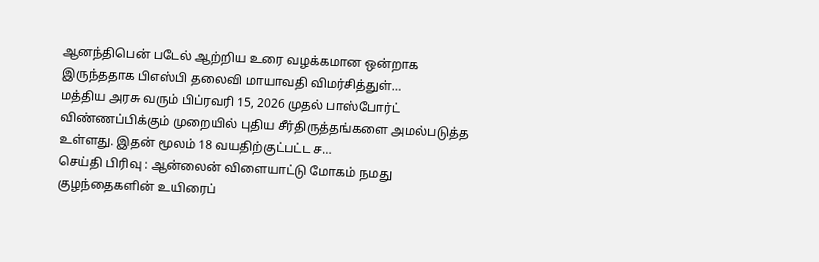ஆனந்திபென் படேல் ஆற்றிய உரை வழக்கமான ஒன்றாக இருந்ததாக பிஎஸ்பி தலைவி மாயாவதி விமர்சித்துள்…
மத்திய அரசு வரும் பிப்ரவரி 15, 2026 முதல் பாஸ்போர்ட் விண்ணப்பிக்கும் முறையில் புதிய சீர்திருத்தங்களை அமல்படுத்த உள்ளது. இதன் மூலம் 18 வயதிற்குட்பட்ட ச…
செய்தி பிரிவு : ஆன்லைன் விளையாட்டு மோகம் நமது குழந்தைகளின் உயிரைப்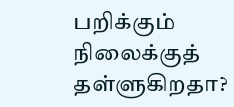பறிக்கும் நிலைக்குத் தள்ளுகிறதா?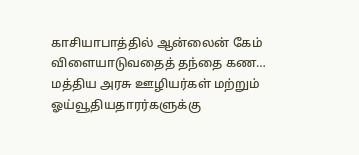காசியாபாத்தில் ஆன்லைன் கேம் விளையாடுவதைத் தந்தை கண…
மத்திய அரசு ஊழியர்கள் மற்றும் ஓய்வூதியதாரர்களுக்கு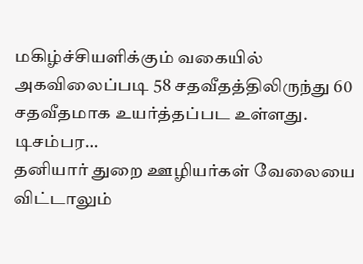மகிழ்ச்சியளிக்கும் வகையில் அகவிலைப்படி 58 சதவீதத்திலிருந்து 60 சதவீதமாக உயர்த்தப்பட உள்ளது. டிசம்பர…
தனியார் துறை ஊழியர்கள் வேலையை விட்டாலும்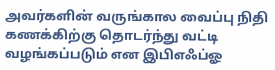அவர்களின் வருங்கால வைப்பு நிதி கணக்கிற்கு தொடர்ந்து வட்டி வழங்கப்படும் என இபிஎஃப்ஓ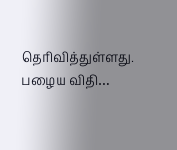தெரிவித்துள்ளது. பழைய விதி…